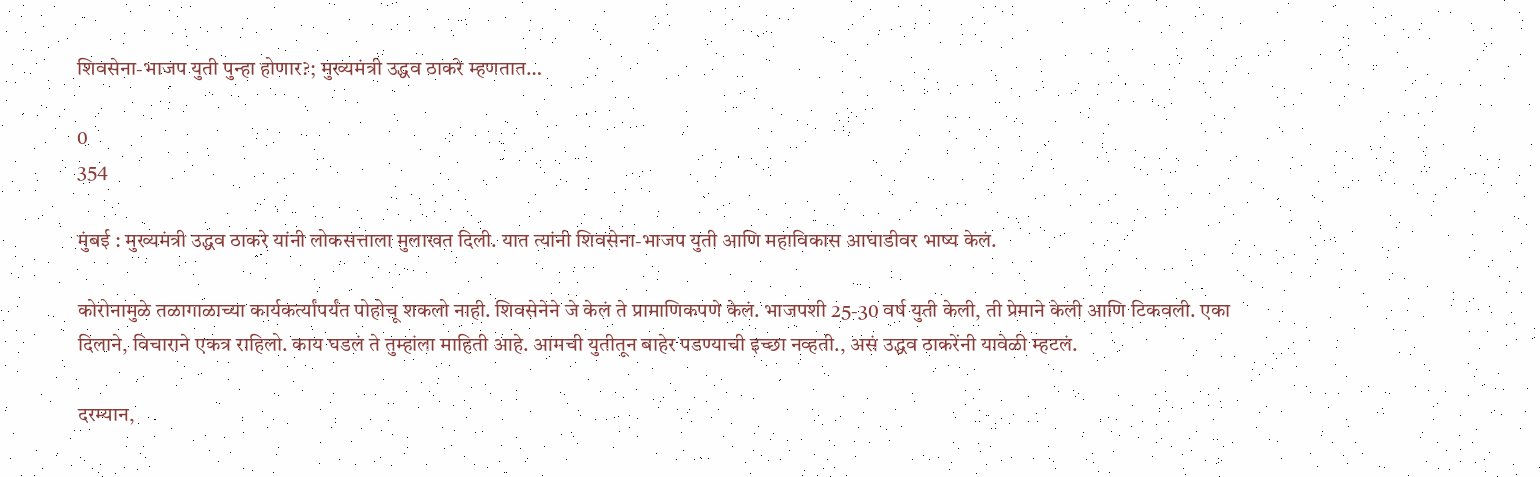शिवसेना-भाजप युती पुन्हा होणार?; मुख्यमंत्री उद्धव ठाकरे म्हणतात…

0
354

मुंबई : मुख्यमंत्री उद्धव ठाकरे यांनी लोकसत्ताला मुलाखत दिली. यात त्यांनी शिवसेना-भाजप युती आणि महाविकास आघाडीवर भाष्य केलं.

कोरोनामुळे तळागाळाच्या कार्यकर्त्यांपर्यंत पोहोचू शकलो नाही. शिवसेनेने जे केलं ते प्रामाणिकपणे केलं. भाजपशी 25-30 वर्ष युती केली, ती प्रेमाने केली आणि टिकवली. एका दिलाने, विचाराने एकत्र राहिलो. काय घडलं ते तुम्हांला माहिती आहे. आमची युतीतून बाहेर पडण्याची इच्छा नव्हती., असं उद्धव ठाकरेंनी यावेळी म्हटलं.

दरम्यान,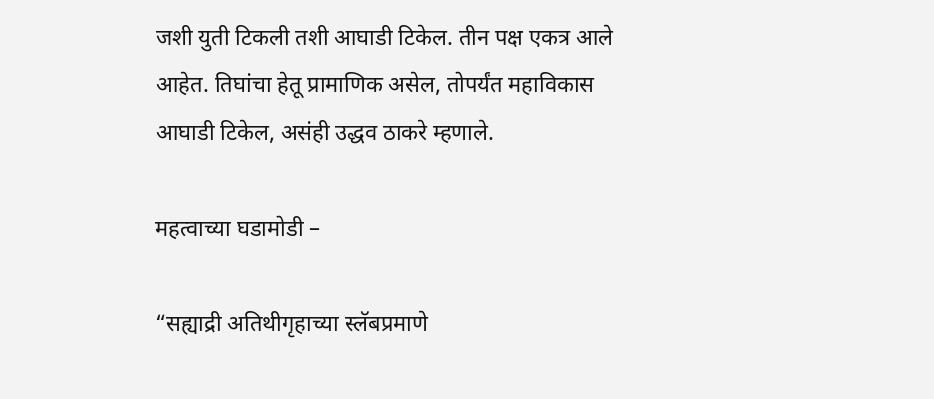जशी युती टिकली तशी आघाडी टिकेल. तीन पक्ष एकत्र आले आहेत. तिघांचा हेतू प्रामाणिक असेल, तोपर्यंत महाविकास आघाडी टिकेल, असंही उद्धव ठाकरे म्हणाले.

महत्वाच्या घडामोडी –

“सह्याद्री अतिथीगृहाच्या स्लॅबप्रमाणे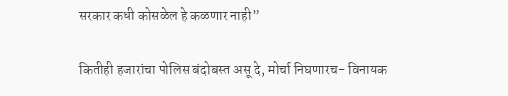सरकार कधी कोसळेल हे कळणार नाही”

कितीही हजारांचा पोलिस बंदोबस्त असू दे, मोर्चा निघणारच- विनायक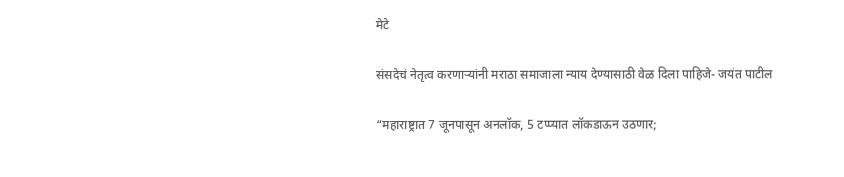मेटे

संसदेचं नेतृत्व करणाऱ्यांनी मराठा समाजाला न्याय देण्यासाठी वेळ दिला पाहिजे- जयंत पाटील

“महाराष्ट्रात 7 जूनपासून अनलॉक, 5 टप्प्यात लॉकडाऊन उठणार;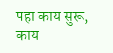पहा काय सुरू, काय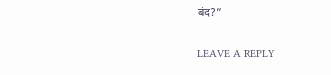बंद?”

LEAVE A REPLY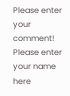Please enter your comment!
Please enter your name here